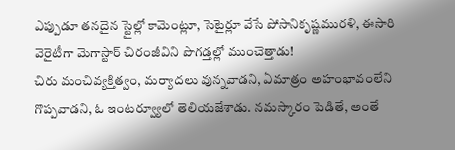ఎప్పుడూ తనదైన స్టైల్లో కామెంట్లూ, సెటైర్లూ వేసే పోసానికృష్ణమురళి, ఈసారి వెరైటీగా మెగాస్టార్ చిరంజీవిని పొగడ్తల్లో ముంచెత్తాడు!
చిరు మంచివ్యక్తిత్వం, మర్యాదలు వున్నవాడని, ఏమాత్రం అహంభావంలేని గొప్పవాడని, ఓ ఇంటర్వ్యూలో తెలియజేశాడు. నమస్కారం పెడితే, అంతే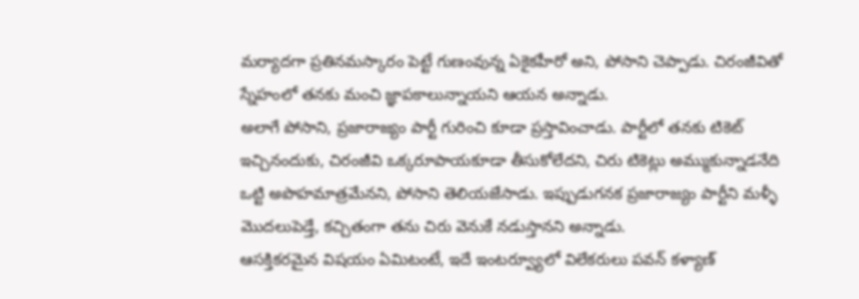మర్యాదగా ప్రతినమస్కారం పెట్టే గుణంవున్న ఏకైకహీరో అని, పోసాని చెప్పాడు. చిరంజీవితో స్నేహంలో తనకు మంచి జ్ఞాపకాలున్నాయని ఆయన అన్నాడు.
అలాగే పోసాని, ప్రజారాజ్యం పార్టీ గురించి కూడా ప్రస్తావించాడు. పార్టీలో తనకు టికెట్ ఇచ్చినందుకు, చిరంజీవి ఒక్కరూపాయకూడా తీసుకోలేదని, చిరు టికెట్లు అమ్ముకున్నాడనేది ఒట్టి అపొహమాత్రమేనని, పోసాని తెలియజేసాడు. ఇప్పుడుగనక ప్రజారాజ్యం పార్టీని మళ్ళీ మొదలుపెడ్తే, కచ్చితంగా తను చిరు వెనుకే నడుస్తానని అన్నాడు.
ఆసక్తికరమైన విషయం ఏమిటంటే, ఇదే ఇంటర్వ్యూలో విలేకరులు పవన్ కళ్యాణ్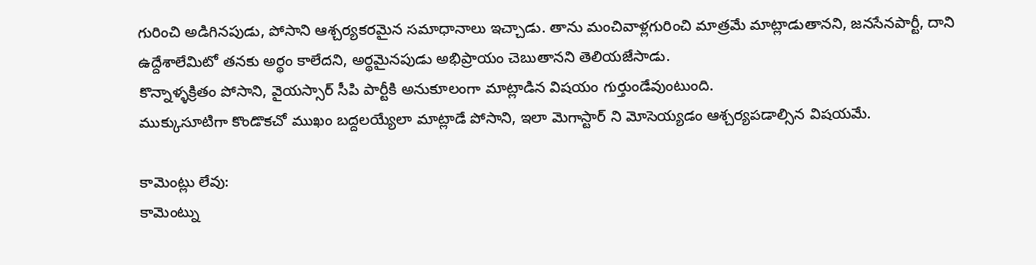గురించి అడిగినపుడు, పోసాని ఆశ్చర్యకరమైన సమాధానాలు ఇచ్చాడు. తాను మంచివాళ్లగురించి మాత్రమే మాట్లాడుతానని, జనసేనపార్టీ, దాని ఉద్దేశాలేమిటో తనకు అర్థం కాలేదని, అర్థమైనపుడు అభిప్రాయం చెబుతానని తెలియజేసాడు.
కొన్నాళ్ళక్రితం పోసాని, వైయస్సార్ సీపి పార్టీకి అనుకూలంగా మాట్లాడిన విషయం గుర్తుండేవుంటుంది.
ముక్కుసూటిగా కొండొకచో ముఖం బద్దలయ్యేలా మాట్లాడే పోసాని, ఇలా మెగాస్టార్ ని మోసెయ్యడం ఆశ్చర్యపడాల్సిన విషయమే.

కామెంట్లు లేవు:
కామెంట్ను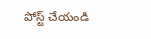పోస్ట్ చేయండి